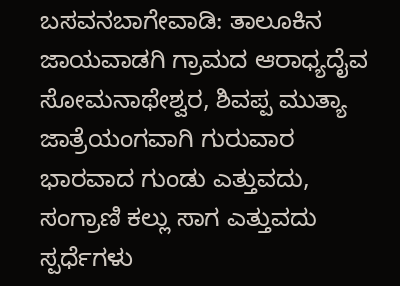ಬಸವನಬಾಗೇವಾಡಿ: ತಾಲೂಕಿನ ಜಾಯವಾಡಗಿ ಗ್ರಾಮದ ಆರಾಧ್ಯದೈವ ಸೋಮನಾಥೇಶ್ವರ, ಶಿವಪ್ಪ ಮುತ್ಯಾ ಜಾತ್ರೆಯಂಗವಾಗಿ ಗುರುವಾರ ಭಾರವಾದ ಗುಂಡು ಎತ್ತುವದು, ಸಂಗ್ರಾಣಿ ಕಲ್ಲು ಸಾಗ ಎತ್ತುವದು ಸ್ಪರ್ಧೆಗಳು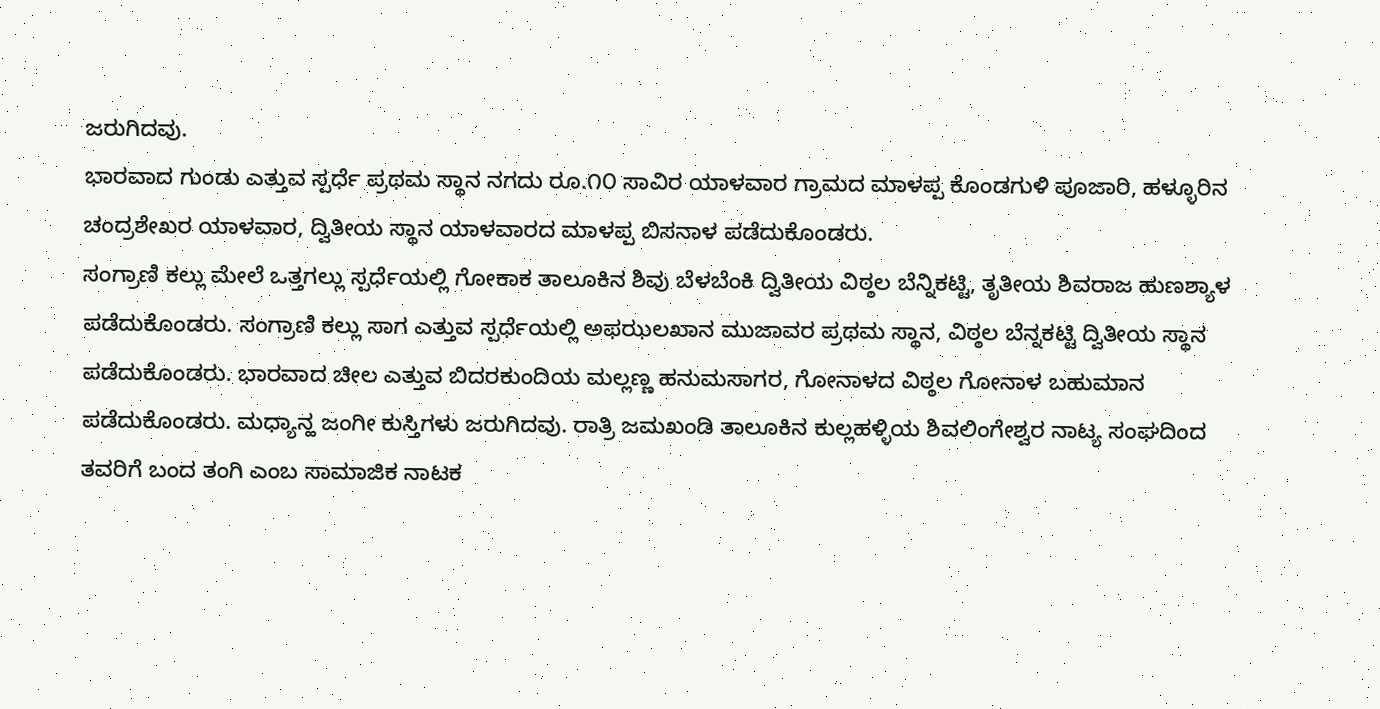ಜರುಗಿದವು.
ಭಾರವಾದ ಗುಂಡು ಎತ್ತುವ ಸ್ಪರ್ಧೆ ಪ್ರಥಮ ಸ್ಥಾನ ನಗದು ರೂ.೧೦ ಸಾವಿರ ಯಾಳವಾರ ಗ್ರಾಮದ ಮಾಳಪ್ಪ ಕೊಂಡಗುಳಿ ಪೂಜಾರಿ, ಹಳ್ಳೂರಿನ ಚಂದ್ರಶೇಖರ ಯಾಳವಾರ, ದ್ವಿತೀಯ ಸ್ಥಾನ ಯಾಳವಾರದ ಮಾಳಪ್ಪ ಬಿಸನಾಳ ಪಡೆದುಕೊಂಡರು.
ಸಂಗ್ರಾಣಿ ಕಲ್ಲು ಮೇಲೆ ಒತ್ತಗಲ್ಲು ಸ್ಪರ್ಧೆಯಲ್ಲಿ ಗೋಕಾಕ ತಾಲೂಕಿನ ಶಿವು ಬೆಳಬೆಂಕಿ ದ್ವಿತೀಯ ವಿಠ್ಠಲ ಬೆನ್ನಿಕಟ್ಟಿ, ತೃತೀಯ ಶಿವರಾಜ ಹುಣಶ್ಯಾಳ ಪಡೆದುಕೊಂಡರು. ಸಂಗ್ರಾಣಿ ಕಲ್ಲು ಸಾಗ ಎತ್ತುವ ಸ್ಪರ್ಧೆಯಲ್ಲಿ ಅಫಝಲಖಾನ ಮುಜಾವರ ಪ್ರಥಮ ಸ್ಥಾನ, ವಿಠ್ಠಲ ಬೆನ್ನಕಟ್ಟಿ ದ್ವಿತೀಯ ಸ್ಥಾನ ಪಡೆದುಕೊಂಡರು. ಭಾರವಾದ ಚೀಲ ಎತ್ತುವ ಬಿದರಕುಂದಿಯ ಮಲ್ಲಣ್ಣ ಹನುಮಸಾಗರ, ಗೋನಾಳದ ವಿಠ್ಠಲ ಗೋನಾಳ ಬಹುಮಾನ ಪಡೆದುಕೊಂಡರು. ಮಧ್ಯಾನ್ಹ ಜಂಗೀ ಕುಸ್ತಿಗಳು ಜರುಗಿದವು. ರಾತ್ರಿ ಜಮಖಂಡಿ ತಾಲೂಕಿನ ಕುಲ್ಲಹಳ್ಳಿಯ ಶಿವಲಿಂಗೇಶ್ವರ ನಾಟ್ಯ ಸಂಘದಿಂದ ತವರಿಗೆ ಬಂದ ತಂಗಿ ಎಂಬ ಸಾಮಾಜಿಕ ನಾಟಕ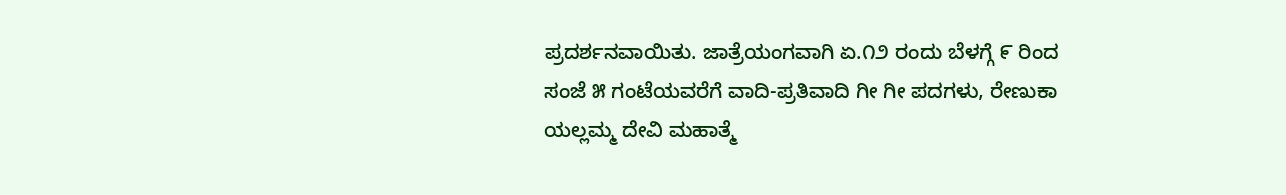ಪ್ರದರ್ಶನವಾಯಿತು. ಜಾತ್ರೆಯಂಗವಾಗಿ ಏ.೧೨ ರಂದು ಬೆಳಗ್ಗೆ ೯ ರಿಂದ ಸಂಜೆ ೫ ಗಂಟೆಯವರೆಗೆ ವಾದಿ-ಪ್ರತಿವಾದಿ ಗೀ ಗೀ ಪದಗಳು, ರೇಣುಕಾ ಯಲ್ಲಮ್ಮ ದೇವಿ ಮಹಾತ್ಮೆ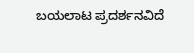ಬಯಲಾಟ ಪ್ರದರ್ಶನವಿದೆ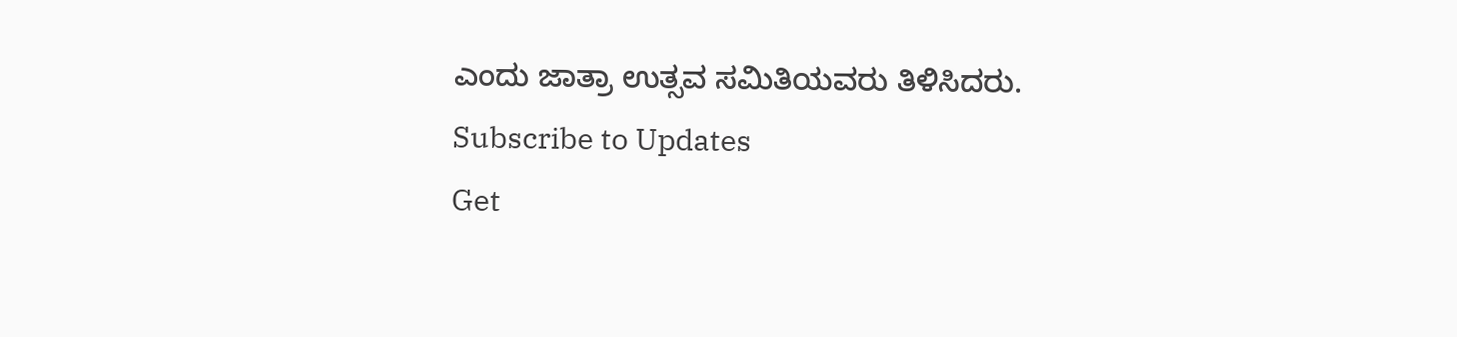ಎಂದು ಜಾತ್ರಾ ಉತ್ಸವ ಸಮಿತಿಯವರು ತಿಳಿಸಿದರು.
Subscribe to Updates
Get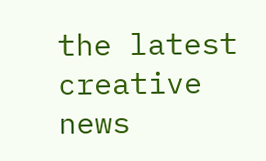the latest creative news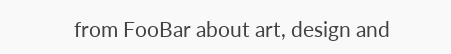from FooBar about art, design and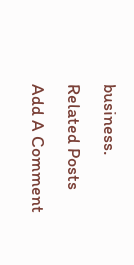business.
Related Posts
Add A Comment